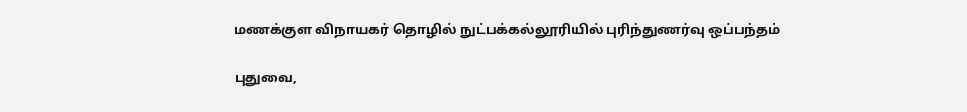மணக்குள விநாயகர் தொழில் நுட்பக்கல்லூரியில் புரிந்துணர்வு ஒப்பந்தம்

புதுவை,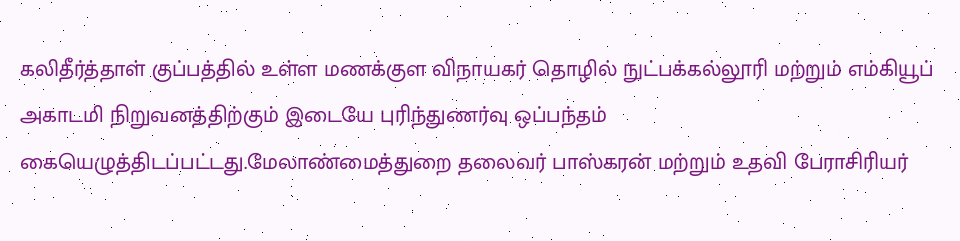கலிதீர்த்தாள் குப்பத்தில் உள்ள மணக்குள விநாயகர் தொழில் நுட்பக்கல்லூரி மற்றும் எம்கியூப் அகாடமி நிறுவனத்திற்கும் இடையே புரிந்துணர்வு ஒப்பந்தம் கையெழுத்திடப்பட்டது.மேலாண்மைத்துறை தலைவர் பாஸ்கரன் மற்றும் உதவி பேராசிரியர்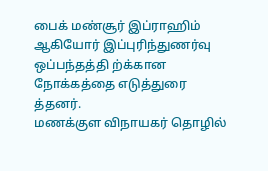பைக் மண்சூர் இப்ராஹிம் ஆகியோர் இப்புரிந்துணர்வு ஒப்பந்தத்தி ற்க்கான நோக்கத்தை எடுத்துரை த்தனர்.
மணக்குள விநாயகர் தொழில்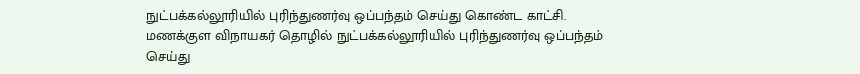நுட்பக்கல்லூரியில் புரிந்துணர்வு ஒப்பந்தம் செய்து கொண்ட காட்சி.
மணக்குள விநாயகர் தொழில் நுட்பக்கல்லூரியில் புரிந்துணர்வு ஒப்பந்தம் செய்து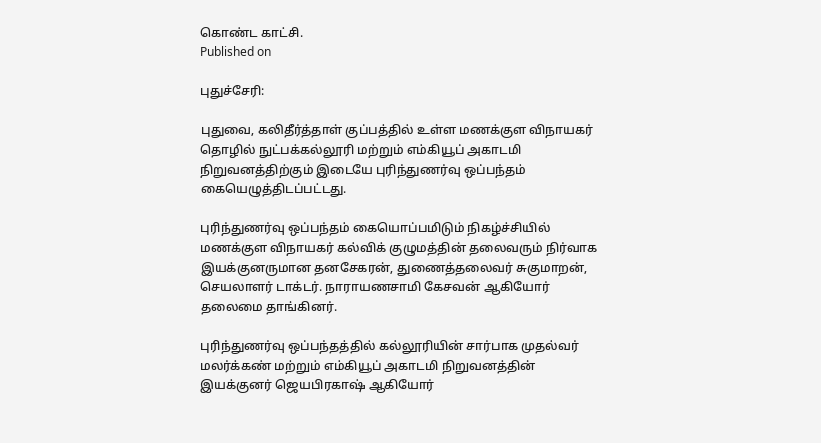கொண்ட காட்சி.
Published on

புதுச்சேரி:

புதுவை, கலிதீர்த்தாள் குப்பத்தில் உள்ள மணக்குள விநாயகர் தொழில் நுட்பக்கல்லூரி மற்றும் எம்கியூப் அகாடமி நிறுவனத்திற்கும் இடையே புரிந்துணர்வு ஒப்பந்தம் கையெழுத்திடப்பட்டது.

புரிந்துணர்வு ஒப்பந்தம் கையொப்பமிடும் நிகழ்ச்சியில் மணக்குள விநாயகர் கல்விக் குழுமத்தின் தலைவரும் நிர்வாக இயக்குனருமான தனசேகரன், துணைத்தலைவர் சுகுமாறன், செயலாளர் டாக்டர். நாராயணசாமி கேசவன் ஆகியோர் தலைமை தாங்கினர்.

புரிந்துணர்வு ஒப்பந்தத்தில் கல்லூரியின் சார்பாக முதல்வர் மலர்க்கண் மற்றும் எம்கியூப் அகாடமி நிறுவனத்தின் இயக்குனர் ஜெயபிரகாஷ் ஆகியோர்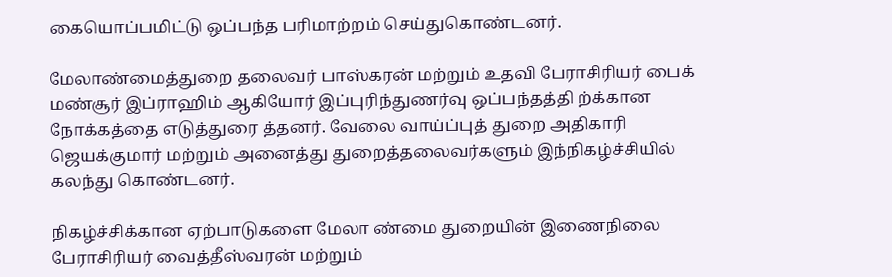கையொப்பமிட்டு ஒப்பந்த பரிமாற்றம் செய்துகொண்டனர்.

மேலாண்மைத்துறை தலைவர் பாஸ்கரன் மற்றும் உதவி பேராசிரியர் பைக் மண்சூர் இப்ராஹிம் ஆகியோர் இப்புரிந்துணர்வு ஒப்பந்தத்தி ற்க்கான நோக்கத்தை எடுத்துரை த்தனர். வேலை வாய்ப்புத் துறை அதிகாரி ஜெயக்குமார் மற்றும் அனைத்து துறைத்தலைவர்களும் இந்நிகழ்ச்சியில் கலந்து கொண்டனர்.

நிகழ்ச்சிக்கான ஏற்பாடுகளை மேலா ண்மை துறையின் இணைநிலை பேராசிரியர் வைத்தீஸ்வரன் மற்றும்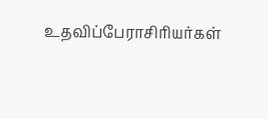உதவிப்பேராசிரியர்கள்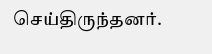செய்திருந்தனர்.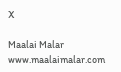X

Maalai Malar
www.maalaimalar.com